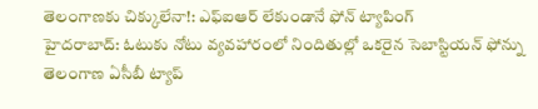తెలంగాణకు చిక్కులేనా!: ఎఫ్ఐఆర్ లేకుండానే ఫోన్ ట్యాపింగ్
హైదరాబాద్: ఓటుకు నోటు వ్యవహారంలో నిందితుల్లో ఒకరైన సెబాస్టియన్ ఫోన్ను తెలంగాణ ఏసీబీ ట్యాప్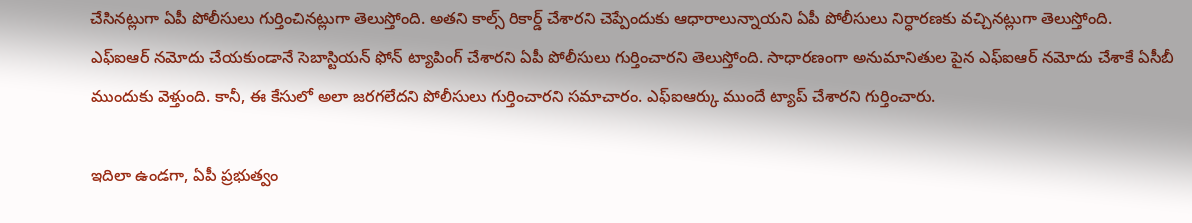చేసినట్లుగా ఏపీ పోలీసులు గుర్తించినట్లుగా తెలుస్తోంది. అతని కాల్స్ రికార్డ్ చేశారని చెప్పేందుకు ఆధారాలున్నాయని ఏపీ పోలీసులు నిర్ధారణకు వచ్చినట్లుగా తెలుస్తోంది.
ఎఫ్ఐఆర్ నమోదు చేయకుండానే సెబాస్టియన్ ఫోన్ ట్యాపింగ్ చేశారని ఏపీ పోలీసులు గుర్తించారని తెలుస్తోంది. సాధారణంగా అనుమానితుల పైన ఎఫ్ఐఆర్ నమోదు చేశాకే ఏసీబీ ముందుకు వెళ్తుంది. కానీ, ఈ కేసులో అలా జరగలేదని పోలీసులు గుర్తించారని సమాచారం. ఎఫ్ఐఆర్కు ముందే ట్యాప్ చేశారని గుర్తించారు.

ఇదిలా ఉండగా, ఏపీ ప్రభుత్వం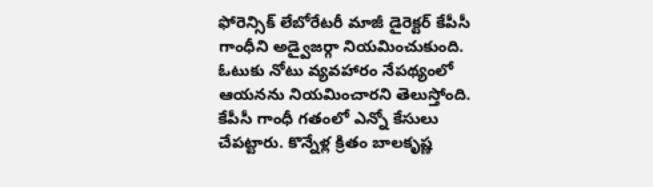ఫోరెన్సిక్ లేబోరేటరీ మాజీ డైరెక్టర్ కేపీసీ గాంధీని అడ్వైజర్గా నియమించుకుంది. ఓటుకు నోటు వ్యవహారం నేపథ్యంలో ఆయనను నియమించారని తెలుస్తోంది. కేపీసీ గాంధీ గతంలో ఎన్నో కేసులు చేపట్టారు. కొన్నేళ్ల క్రితం బాలకృష్ణ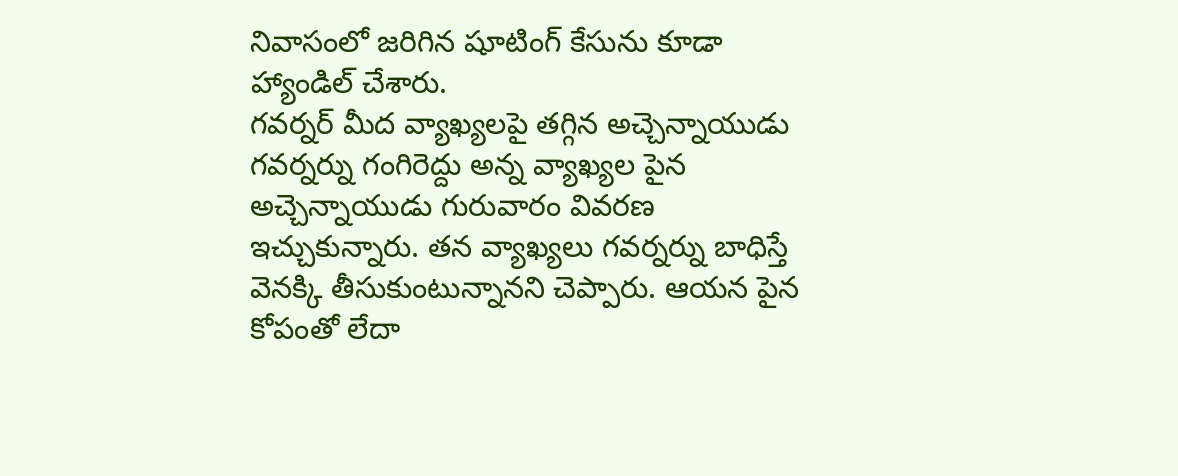నివాసంలో జరిగిన షూటింగ్ కేసును కూడా హ్యాండిల్ చేశారు.
గవర్నర్ మీద వ్యాఖ్యలపై తగ్గిన అచ్చెన్నాయుడు
గవర్నర్ను గంగిరెద్దు అన్న వ్యాఖ్యల పైన అచ్చెన్నాయుడు గురువారం వివరణ ఇచ్చుకున్నారు. తన వ్యాఖ్యలు గవర్నర్ను బాధిస్తే వెనక్కి తీసుకుంటున్నానని చెప్పారు. ఆయన పైన కోపంతో లేదా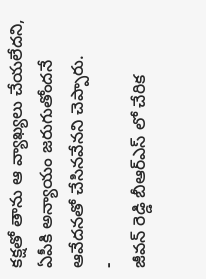కక్షతో తాను ఆ వ్యాఖ్యలు చేయలేదని, ఏపీకి అన్యాయం జరుగుతోందనే ఆవేదనతో చేసినవేనని చెప్పారు.
-
జీవన్ రెడ్డి బీఆర్ఎస్ లో చేరిక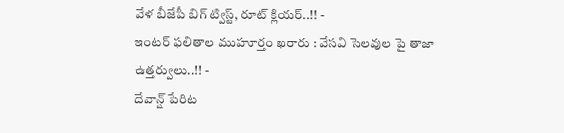వేళ బీజేపీ బిగ్ ట్విస్ట్, రూట్ క్లియర్..!! -
ఇంటర్ ఫలితాల ముహూర్తం ఖరారు : వేసవి సెలవుల పై తాజా ఉత్తర్వులు..!! -
దేవాన్ష్ పేరిట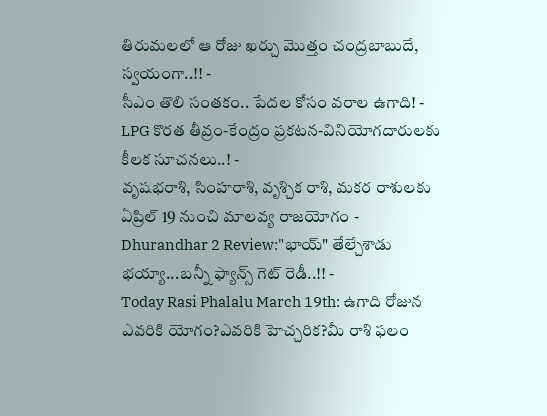తిరుమలలో ఆ రోజు ఖర్చు మొత్తం చంద్రబాబుదే, స్వయంగా..!! -
సీఎం తొలి సంతకం.. పేదల కోసం వరాల ఉగాది! -
LPG కొరత తీవ్రం-కేంద్రం ప్రకటన-వినియోగదారులకు కీలక సూచనలు..! -
వృషభరాశి, సింహరాశి, వృశ్చిక రాశి, మకర రాశులకు ఏప్రిల్ 19 నుంచి మాలవ్య రాజయోగం -
Dhurandhar 2 Review:"భాయ్" తేల్చేశాడు భయ్యా...బన్నీ ఫ్యాన్స్ గెట్ రెడీ..!! -
Today Rasi Phalalu March 19th: ఉగాది రోజున ఎవరికి యోగం?ఎవరికి హెచ్చరిక?మీ రాశి ఫలం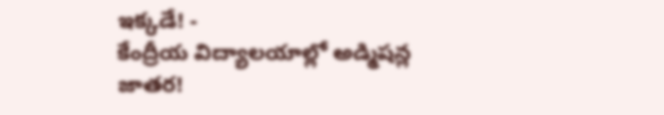ఇక్కడే! -
కేంద్రీయ విద్యాలయాల్లో అడ్మిషన్ల జాతర!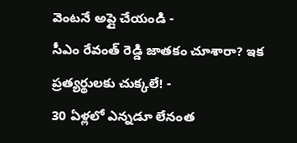వెంటనే అప్లై చేయండి -
సీఎం రేవంత్ రెడ్డి జాతకం చూశారా? ఇక ప్రత్యర్థులకు చుక్కలే! -
30 ఏళ్లలో ఎన్నడూ లేనంత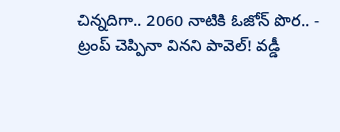చిన్నదిగా.. 2060 నాటికి ఓజోన్ పొర.. -
ట్రంప్ చెప్పినా వినని పావెల్! వడ్డీ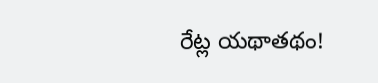రేట్ల యథాతథం!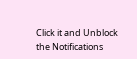Click it and Unblock the Notifications